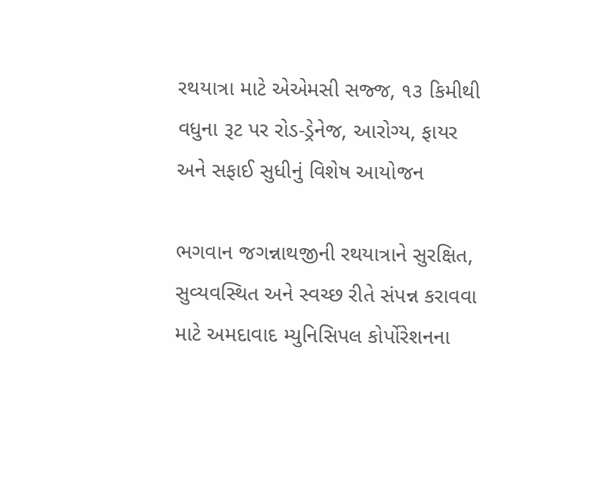રથયાત્રા માટે એએમસી સજ્જ, ૧૩ કિમીથી વધુના રૂટ પર રોડ-ડ્રેનેજ, આરોગ્ય, ફાયર અને સફાઈ સુધીનું વિશેષ આયોજન

ભગવાન જગન્નાથજીની રથયાત્રાને સુરક્ષિત, સુવ્યવસ્થિત અને સ્વચ્છ રીતે સંપન્ન કરાવવા માટે અમદાવાદ મ્યુનિસિપલ કોર્પોરેશનના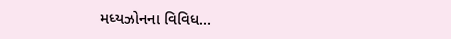મધ્યઝોનના વિવિધ…